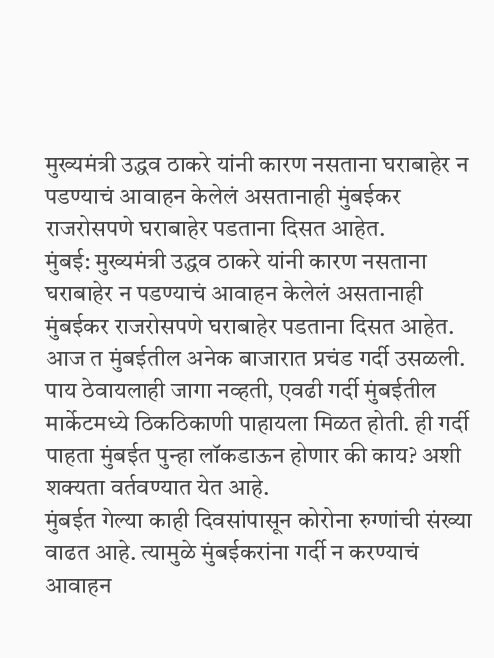मुख्यमंत्री उद्धव ठाकरे यांनी कारण नसताना घराबाहेर न पडण्याचं आवाहन केलेलं असतानाही मुंबईकर राजरोसपणे घराबाहेर पडताना दिसत आहेत.
मुंबई: मुख्यमंत्री उद्धव ठाकरे यांनी कारण नसताना घराबाहेर न पडण्याचं आवाहन केलेलं असतानाही मुंबईकर राजरोसपणे घराबाहेर पडताना दिसत आहेत. आज त मुंबईतील अनेक बाजारात प्रचंड गर्दी उसळली. पाय ठेवायलाही जागा नव्हती, एवढी गर्दी मुंबईतील मार्केटमध्ये ठिकठिकाणी पाहायला मिळत होती. ही गर्दी पाहता मुंबईत पुन्हा लॉकडाऊन होणार की काय? अशी शक्यता वर्तवण्यात येत आहे.
मुंबईत गेल्या काही दिवसांपासून कोरोना रुग्णांची संख्या वाढत आहे. त्यामुळे मुंबईकरांना गर्दी न करण्याचं आवाहन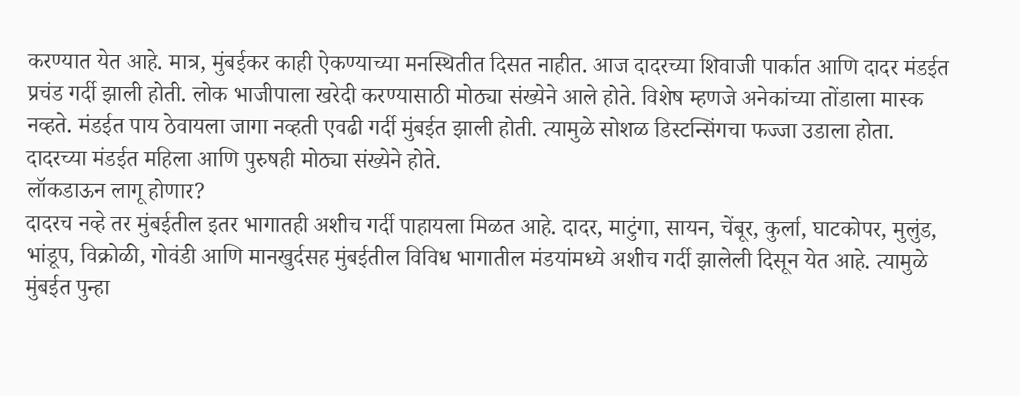करण्यात येत आहे. मात्र, मुंबईकर काही ऐकण्याच्या मनस्थितीत दिसत नाहीत. आज दादरच्या शिवाजी पार्कात आणि दादर मंडईत प्रचंड गर्दी झाली होती. लोक भाजीपाला खरेदी करण्यासाठी मोठ्या संख्येने आले होते. विशेष म्हणजे अनेकांच्या तोंडाला मास्क नव्हते. मंडईत पाय ठेवायला जागा नव्हती एवढी गर्दी मुंबईत झाली होती. त्यामुळे सोशळ डिस्टन्सिंगचा फज्जा उडाला होता. दादरच्या मंडईत महिला आणि पुरुषही मोठ्या संख्येने होते.
लॉकडाऊन लागू होणार?
दादरच नव्हे तर मुंबईतील इतर भागातही अशीच गर्दी पाहायला मिळत आहे. दादर, माटुंगा, सायन, चेंबूर, कुर्ला, घाटकोपर, मुलुंड, भांडूप, विक्रोळी, गोवंडी आणि मानखुर्दसह मुंबईतील विविध भागातील मंडयांमध्ये अशीच गर्दी झालेली दिसून येत आहे. त्यामुळे मुंबईत पुन्हा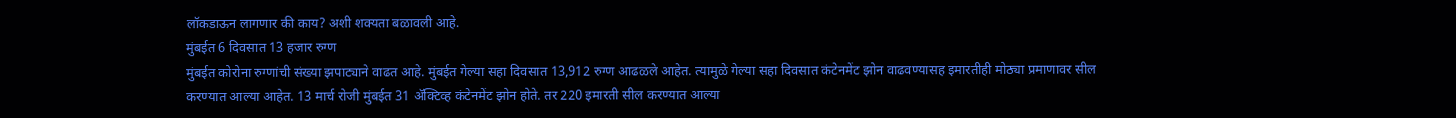लॉकडाऊन लागणार की काय? अशी शक्यता बळावली आहे.
मुंबईत 6 दिवसात 13 हजार रुग्ण
मुंबईत कोरोना रुग्णांची संख्या झपाट्याने वाढत आहे. मुंबईत गेल्या सहा दिवसात 13,912 रुग्ण आढळले आहेत. त्यामुळे गेल्या सहा दिवसात कंटेनमेंट झोन वाढवण्यासह इमारतीही मोठ्या प्रमाणावर सील करण्यात आल्या आहेत. 13 मार्च रोजी मुंबईत 31 ॲक्टिव्ह कंटेनमेंट झोन होते. तर 220 इमारती सील करण्यात आल्या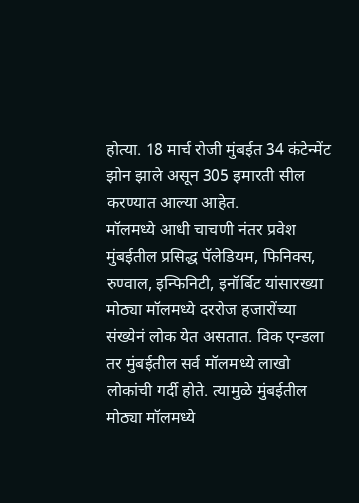होत्या. 18 मार्च रोजी मुंबईत 34 कंटेन्मेंट झोन झाले असून 305 इमारती सील करण्यात आल्या आहेत.
मॉलमध्ये आधी चाचणी नंतर प्रवेश
मुंबईतील प्रसिद्ध पॅलेडियम, फिनिक्स, रुण्वाल, इन्फिनिटी, इनॉर्बिट यांसारख्या मोठ्या मॉलमध्ये दररोज हजारोंच्या संख्येनं लोक येत असतात. विक एन्डला तर मुंबईतील सर्व मॉलमध्ये लाखो लोकांची गर्दी होते. त्यामुळे मुंबईतील मोठ्या मॉलमध्ये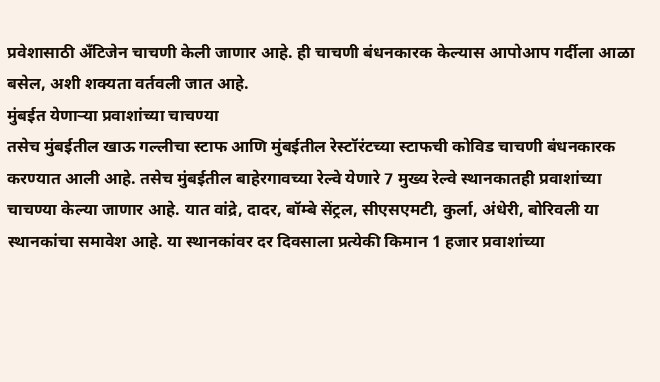प्रवेशासाठी अँटिजेन चाचणी केली जाणार आहे. ही चाचणी बंधनकारक केल्यास आपोआप गर्दीला आळा बसेल, अशी शक्यता वर्तवली जात आहे.
मुंबईत येणाऱ्या प्रवाशांच्या चाचण्या
तसेच मुंबईतील खाऊ गल्लीचा स्टाफ आणि मुंबईतील रेस्टॉरंटच्या स्टाफची कोविड चाचणी बंधनकारक करण्यात आली आहे. तसेच मुंबईतील बाहेरगावच्या रेल्वे येणारे 7 मुख्य रेल्वे स्थानकातही प्रवाशांच्या चाचण्या केल्या जाणार आहे. यात वांद्रे, दादर, बॉम्बे सेंट्रल, सीएसएमटी, कुर्ला, अंधेरी, बोरिवली या स्थानकांचा समावेश आहे. या स्थानकांवर दर दिवसाला प्रत्येकी किमान 1 हजार प्रवाशांच्या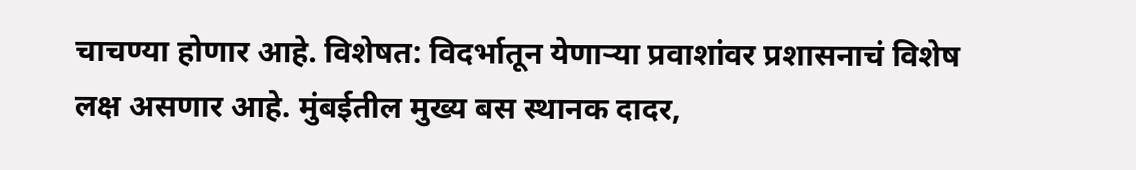चाचण्या होणार आहे. विशेषत: विदर्भातून येणाऱ्या प्रवाशांवर प्रशासनाचं विशेष लक्ष असणार आहे. मुंबईतील मुख्य बस स्थानक दादर,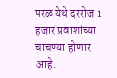परळ येथे दररोज 1 हजार प्रवाशांच्या चाचण्या होणार आहे.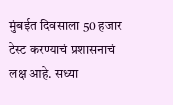मुंबईत दिवसाला 50 हजार टेस्ट करण्याचं प्रशासनाचं लक्ष आहे. सध्या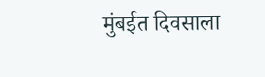मुंबईत दिवसाला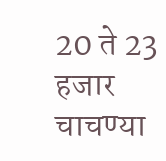20 ते 23 हजार चाचण्या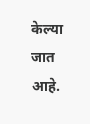केल्या जात आहे.